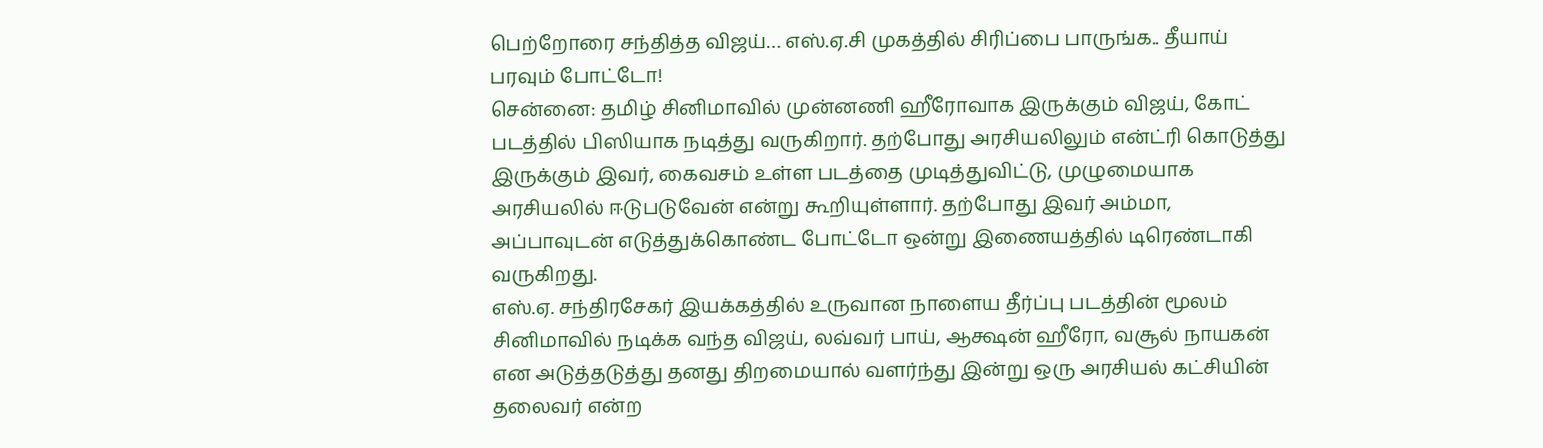பெற்றோரை சந்தித்த விஜய்… எஸ்.ஏ.சி முகத்தில் சிரிப்பை பாருங்க.. தீயாய் பரவும் போட்டோ!
சென்னை: தமிழ் சினிமாவில் முன்னணி ஹீரோவாக இருக்கும் விஜய், கோட் படத்தில் பிஸியாக நடித்து வருகிறார். தற்போது அரசியலிலும் என்ட்ரி கொடுத்து இருக்கும் இவர், கைவசம் உள்ள படத்தை முடித்துவிட்டு, முழுமையாக அரசியலில் ஈடுபடுவேன் என்று கூறியுள்ளார். தற்போது இவர் அம்மா, அப்பாவுடன் எடுத்துக்கொண்ட போட்டோ ஒன்று இணையத்தில் டிரெண்டாகி வருகிறது.
எஸ்.ஏ. சந்திரசேகர் இயக்கத்தில் உருவான நாளைய தீர்ப்பு படத்தின் மூலம் சினிமாவில் நடிக்க வந்த விஜய், லவ்வர் பாய், ஆக்ஷன் ஹீரோ, வசூல் நாயகன் என அடுத்தடுத்து தனது திறமையால் வளர்ந்து இன்று ஒரு அரசியல் கட்சியின் தலைவர் என்ற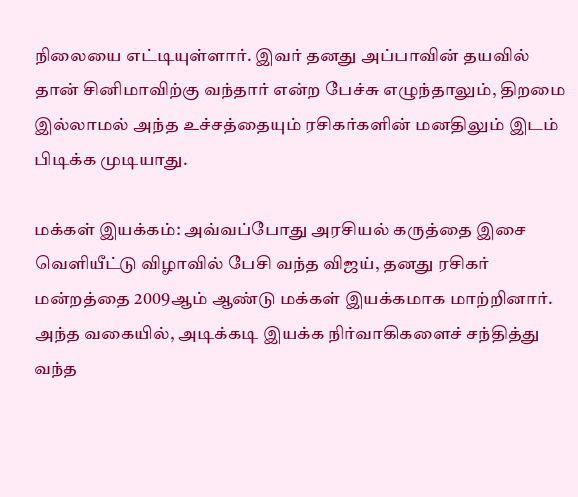நிலையை எட்டியுள்ளார். இவர் தனது அப்பாவின் தயவில் தான் சினிமாவிற்கு வந்தார் என்ற பேச்சு எழுந்தாலும், திறமை இல்லாமல் அந்த உச்சத்தையும் ரசிகர்களின் மனதிலும் இடம் பிடிக்க முடியாது.

மக்கள் இயக்கம்: அவ்வப்போது அரசியல் கருத்தை இசை வெளியீட்டு விழாவில் பேசி வந்த விஜய், தனது ரசிகர் மன்றத்தை 2009ஆம் ஆண்டு மக்கள் இயக்கமாக மாற்றினார். அந்த வகையில், அடிக்கடி இயக்க நிர்வாகிகளைச் சந்தித்து வந்த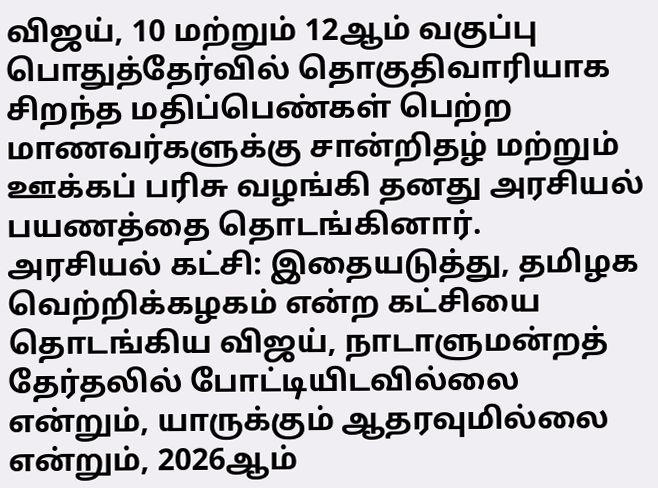விஜய், 10 மற்றும் 12ஆம் வகுப்பு பொதுத்தேர்வில் தொகுதிவாரியாக சிறந்த மதிப்பெண்கள் பெற்ற மாணவர்களுக்கு சான்றிதழ் மற்றும் ஊக்கப் பரிசு வழங்கி தனது அரசியல் பயணத்தை தொடங்கினார்.
அரசியல் கட்சி: இதையடுத்து, தமிழக வெற்றிக்கழகம் என்ற கட்சியை தொடங்கிய விஜய், நாடாளுமன்றத் தேர்தலில் போட்டியிடவில்லை என்றும், யாருக்கும் ஆதரவுமில்லை என்றும், 2026ஆம்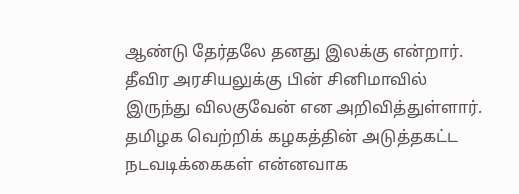ஆண்டு தேர்தலே தனது இலக்கு என்றார். தீவிர அரசியலுக்கு பின் சினிமாவில் இருந்து விலகுவேன் என அறிவித்துள்ளார். தமிழக வெற்றிக் கழகத்தின் அடுத்தகட்ட நடவடிக்கைகள் என்னவாக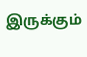இருக்கும்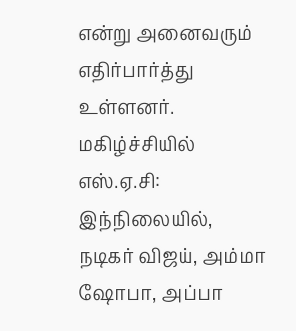என்று அனைவரும் எதிர்பார்த்து உள்ளனர்.
மகிழ்ச்சியில் எஸ்.ஏ.சி: இந்நிலையில், நடிகர் விஜய், அம்மா ஷோபா, அப்பா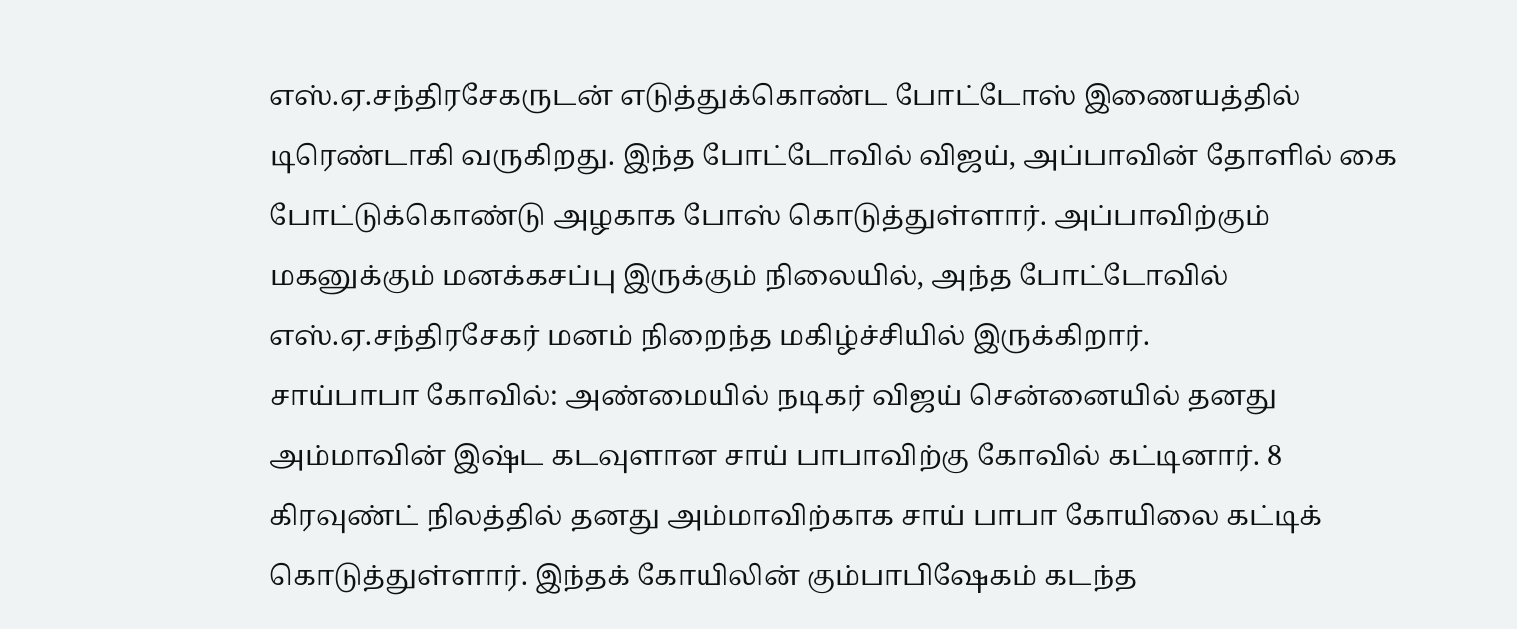எஸ்.ஏ.சந்திரசேகருடன் எடுத்துக்கொண்ட போட்டோஸ் இணையத்தில் டிரெண்டாகி வருகிறது. இந்த போட்டோவில் விஜய், அப்பாவின் தோளில் கை போட்டுக்கொண்டு அழகாக போஸ் கொடுத்துள்ளார். அப்பாவிற்கும் மகனுக்கும் மனக்கசப்பு இருக்கும் நிலையில், அந்த போட்டோவில் எஸ்.ஏ.சந்திரசேகர் மனம் நிறைந்த மகிழ்ச்சியில் இருக்கிறார்.
சாய்பாபா கோவில்: அண்மையில் நடிகர் விஜய் சென்னையில் தனது அம்மாவின் இஷ்ட கடவுளான சாய் பாபாவிற்கு கோவில் கட்டினார். 8 கிரவுண்ட் நிலத்தில் தனது அம்மாவிற்காக சாய் பாபா கோயிலை கட்டிக் கொடுத்துள்ளார். இந்தக் கோயிலின் கும்பாபிஷேகம் கடந்த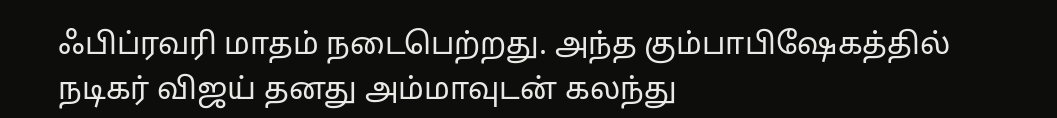ஃபிப்ரவரி மாதம் நடைபெற்றது. அந்த கும்பாபிஷேகத்தில் நடிகர் விஜய் தனது அம்மாவுடன் கலந்து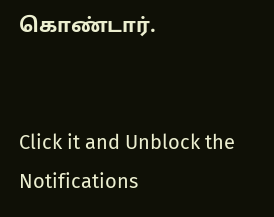கொண்டார்.


Click it and Unblock the Notifications